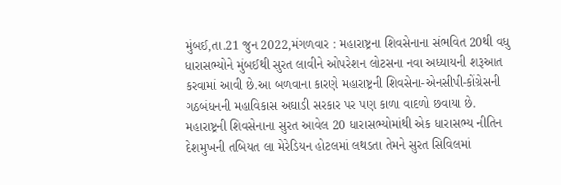મુંબઈ,તા.21 જુન 2022,મંગળવાર : મહારાષ્ટ્રના શિવસેનાના સંભવિત 20થી વધુ ધારાસભ્યોને મુંબઈથી સુરત લાવીને ઓપરેશન લોટસના નવા અધ્યાયની શરૂઆત કરવામાં આવી છે.આ બળવાના કારણે મહારાષ્ટ્રની શિવસેના-એનસીપી-કોંગ્રેસની ગઠબંધનની મહાવિકાસ અઘાડી સરકાર પર પણ કાળા વાદળો છવાયા છે.
મહારાષ્ટ્રની શિવસેનાના સુરત આવેલ 20 ધારાસભ્યોમાંથી એક ધારાસભ્ય નીતિન દેશમુખની તબિયત લા મેરેડિયન હોટલમાં લથડતા તેમને સુરત સિવિલમાં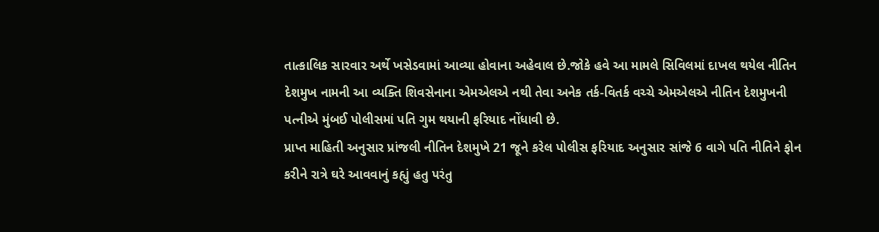તાત્કાલિક સારવાર અર્થે ખસેડવામાં આવ્યા હોવાના અહેવાલ છે.જોકે હવે આ મામલે સિવિલમાં દાખલ થયેલ નીતિન દેશમુખ નામની આ વ્યક્તિ શિવસેનાના એમએલએ નથી તેવા અનેક તર્ક-વિતર્ક વચ્ચે એમએલએ નીતિન દેશમુખની પત્નીએ મુંબઈ પોલીસમાં પતિ ગુમ થયાની ફરિયાદ નોંધાવી છે.
પ્રાપ્ત માહિતી અનુસાર પ્રાંજલી નીતિન દેશમુખે 21 જૂને કરેલ પોલીસ ફરિયાદ અનુસાર સાંજે 6 વાગે પતિ નીતિને ફોન કરીને રાત્રે ઘરે આવવાનું કહ્યું હતુ પરંતુ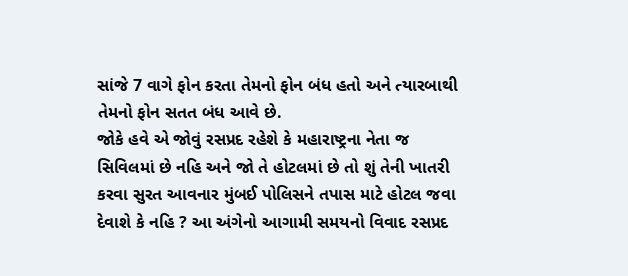સાંજે 7 વાગે ફોન કરતા તેમનો ફોન બંધ હતો અને ત્યારબાથી તેમનો ફોન સતત બંધ આવે છે.
જોકે હવે એ જોવું રસપ્રદ રહેશે કે મહારાષ્ટ્રના નેતા જ સિવિલમાં છે નહિ અને જો તે હોટલમાં છે તો શું તેની ખાતરી કરવા સુરત આવનાર મુંબઈ પોલિસને તપાસ માટે હોટલ જવા દેવાશે કે નહિ ? આ અંગેનો આગામી સમયનો વિવાદ રસપ્રદ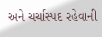અને ચર્ચાસ્પદ રહેવાની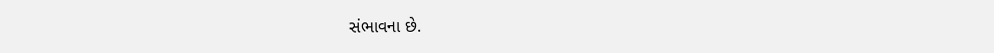સંભાવના છે.